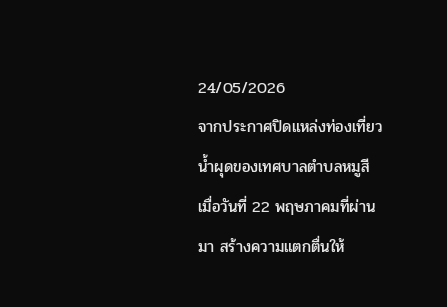24/05/2026
จากประกาศปิดแหล่งท่องเที่ยวน้ำผุดของเทศบาลตำบลหมูสี เมื่อวันที่ 22 พฤษภาคมที่ผ่านมา สร้างความแตกตื่นให้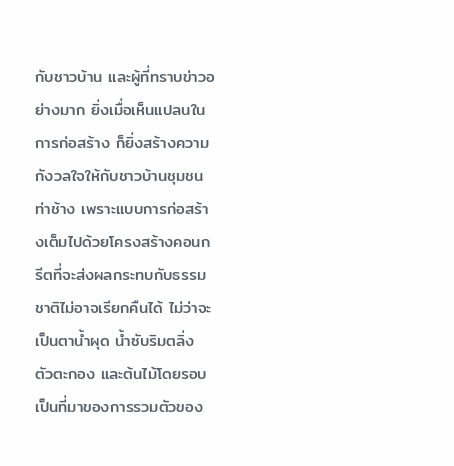กับชาวบ้าน และผู้ที่ทราบข่าวอย่างมาก ยิ่งเมื่อเห็นแปลนในการก่อสร้าง ก็ยิ่งสร้างความกังวลใจให้กับชาวบ้านชุมชนท่าช้าง เพราะแบบการก่อสร้างเต็มไปด้วยโครงสร้างคอนกรีตที่จะส่งผลกระทบกับธรรมชาติไม่อาจเรียกคืนได้ ไม่ว่าจะเป็นตาน้ำผุด น้ำซับริมตลิ่ง ตัวตะกอง และต้นไม้โดยรอบ
เป็นที่มาของการรวมตัวของ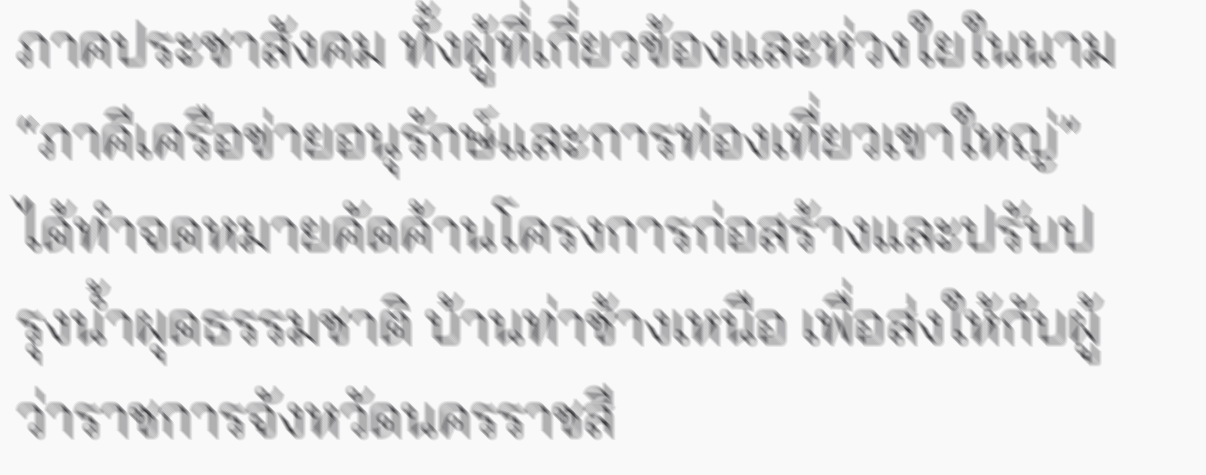ภาคประชาสังคม ทั้งผู้ที่เกี่ยวข้องและห่วงใยในนาม “ภาคีเครือข่ายอนุรักษ์และการท่องเที่ยวเขาใหญ่” ได้ทำจดหมายคัดค้านโครงการก่อสร้างและปรับปรุงน้ำผุดธรรมชาติ บ้านท่าช้างเหนือ เพื่อส่งให้กับผู้ว่าราชการจังหวัดนครราชสี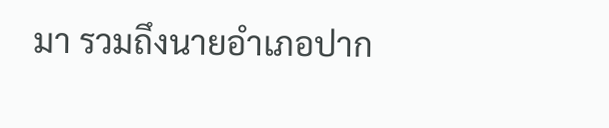มา รวมถึงนายอำเภอปาก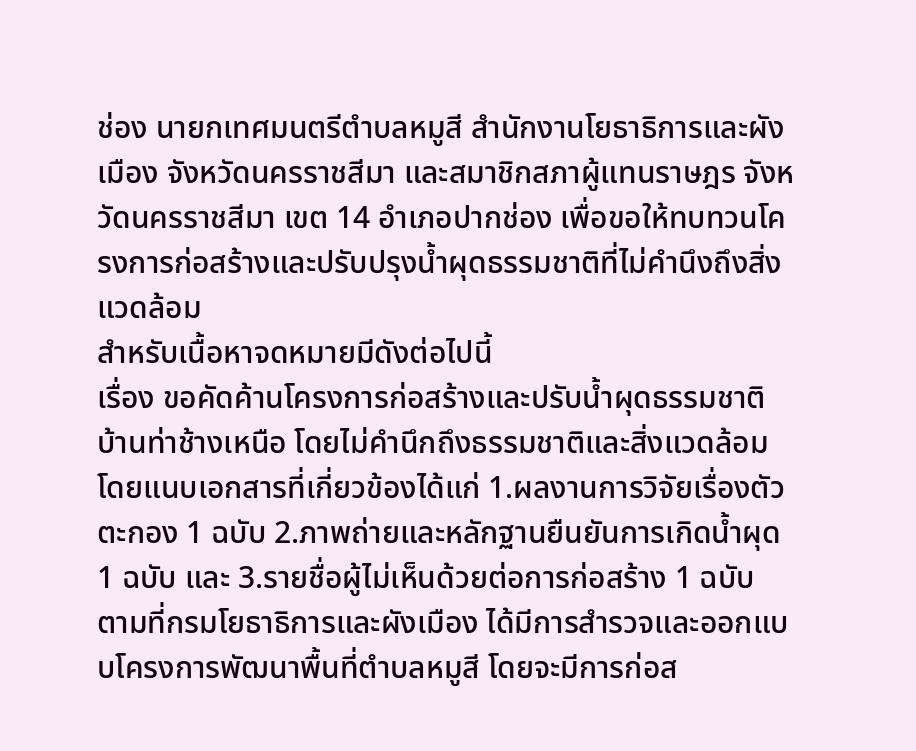ช่อง นายกเทศมนตรีตำบลหมูสี สำนักงานโยธาธิการและผังเมือง จังหวัดนครราชสีมา และสมาชิกสภาผู้แทนราษฎร จังหวัดนครราชสีมา เขต 14 อำเภอปากช่อง เพื่อขอให้ทบทวนโครงการก่อสร้างและปรับปรุงน้ำผุดธรรมชาติที่ไม่คำนึงถึงสิ่งแวดล้อม
สำหรับเนื้อหาจดหมายมีดังต่อไปนี้
เรื่อง ขอคัดค้านโครงการก่อสร้างและปรับน้ำผุดธรรมชาติ บ้านท่าช้างเหนือ โดยไม่คำนึกถึงธรรมชาติและสิ่งแวดล้อม
โดยแนบเอกสารที่เกี่ยวข้องได้แก่ 1.ผลงานการวิจัยเรื่องตัวตะกอง 1 ฉบับ 2.ภาพถ่ายและหลักฐานยืนยันการเกิดน้ำผุด 1 ฉบับ และ 3.รายชื่อผู้ไม่เห็นด้วยต่อการก่อสร้าง 1 ฉบับ
ตามที่กรมโยธาธิการและผังเมือง ได้มีการสำรวจและออกแบบโครงการพัฒนาพื้นที่ตำบลหมูสี โดยจะมีการก่อส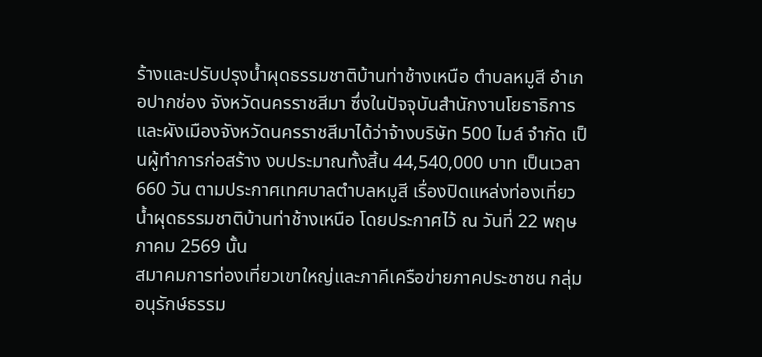ร้างและปรับปรุงน้ำผุดธรรมชาติบ้านท่าช้างเหนือ ตำบลหมูสี อำเภอปากช่อง จังหวัดนครราชสีมา ซึ่งในปัจจุบันสำนักงานโยธาธิการและผังเมืองจังหวัดนครราชสีมาได้ว่าจ้างบริษัท 500 ไมล์ จำกัด เป็นผู้ทำการก่อสร้าง งบประมาณทั้งสิ้น 44,540,000 บาท เป็นเวลา 660 วัน ตามประกาศเทศบาลตำบลหมูสี เรื่องปิดแหล่งท่องเที่ยวน้ำผุดธรรมชาติบ้านท่าช้างเหนือ โดยประกาศไว้ ณ วันที่ 22 พฤษภาคม 2569 นั้น
สมาคมการท่องเที่ยวเขาใหญ่และภาคีเครือข่ายภาคประชาชน กลุ่มอนุรักษ์ธรรม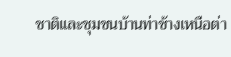ชาติและชุมชนบ้านท่าช้างเหนือต่า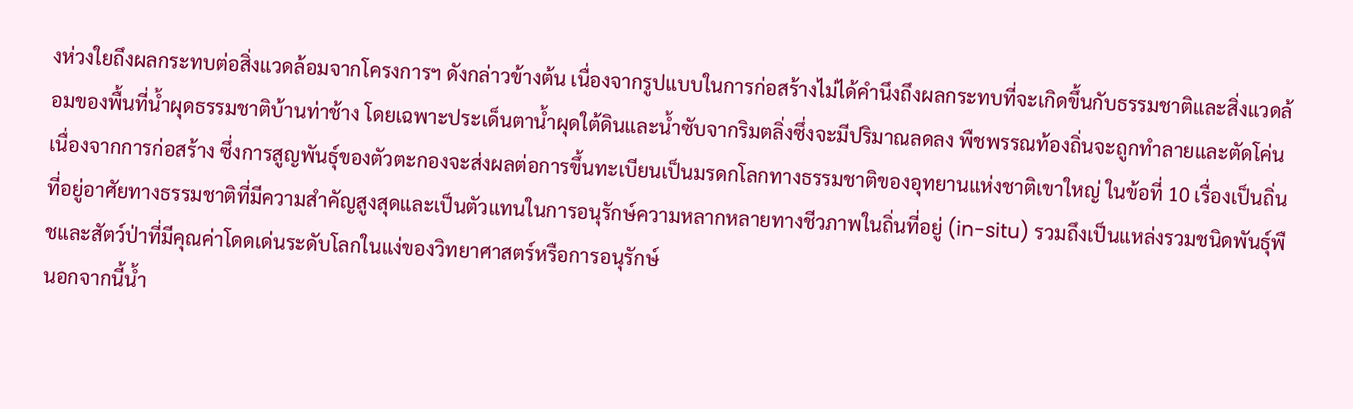งห่วงใยถึงผลกระทบต่อสิ่งแวดล้อมจากโครงการฯ ดังกล่าวข้างต้น เนื่องจากรูปแบบในการก่อสร้างไม่ได้คำนึงถึงผลกระทบที่จะเกิดขึ้นกับธรรมชาติและสิ่งแวดล้อมของพื้นที่น้ำผุดธรรมชาติบ้านท่าช้าง โดยเฉพาะประเด็นตาน้ำผุดใต้ดินและน้ำซับจากริมตลิ่งซึ่งจะมีปริมาณลดลง พืชพรรณท้องถิ่นจะถูกทำลายและตัดโค่นเนื่องจากการก่อสร้าง ซึ่งการสูญพันธุ์ของตัวตะกองจะส่งผลต่อการขึ้นทะเบียนเป็นมรดกโลกทางธรรมชาติของอุทยานแห่งชาติเขาใหญ่ ในข้อที่ 10 เรื่องเป็นถิ่นที่อยู่อาศัยทางธรรมชาติที่มีความสำคัญสูงสุดและเป็นตัวแทนในการอนุรักษ์ความหลากหลายทางชีวภาพในถิ่นที่อยู่ (in-situ) รวมถึงเป็นแหล่งรวมชนิดพันธุ์พืชและสัตว์ป่าที่มีคุณค่าโดดเด่นระดับโลกในแง่ของวิทยาศาสตร์หรือการอนุรักษ์
นอกจากนี้น้ำ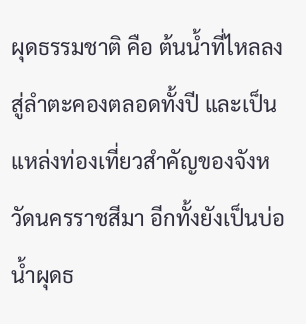ผุดธรรมชาติ คือ ต้นน้ำที่ไหลลงสู่ลำตะคองตลอดทั้งปี และเป็นแหล่งท่องเที่ยวสำคัญของจังหวัดนครราชสีมา อีกทั้งยังเป็นบ่อน้ำผุดธ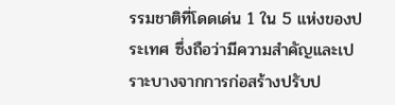รรมชาติที่โดดเด่น 1 ใน 5 แห่งของประเทศ ซึ่งถือว่ามีความสำคัญและเปราะบางจากการก่อสร้างปรับป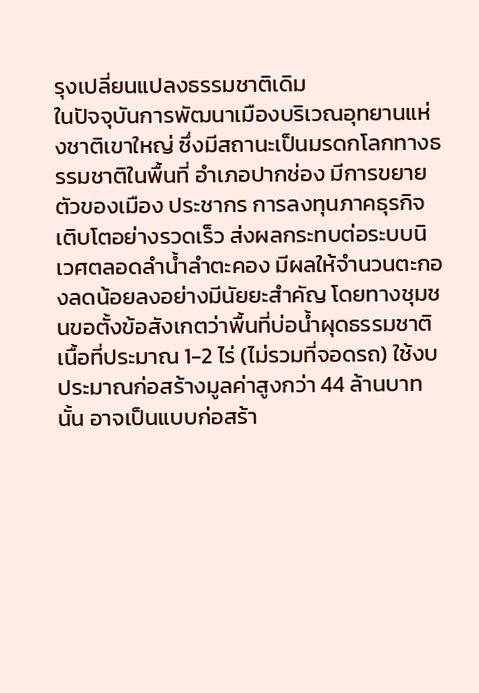รุงเปลี่ยนแปลงธรรมชาติเดิม
ในปัจจุบันการพัฒนาเมืองบริเวณอุทยานแห่งชาติเขาใหญ่ ซึ่งมีสถานะเป็นมรดกโลกทางธรรมชาติในพื้นที่ อำเภอปากช่อง มีการขยายตัวของเมือง ประชากร การลงทุนภาคธุรกิจเติบโตอย่างรวดเร็ว ส่งผลกระทบต่อระบบนิเวศตลอดลำน้ำลำตะคอง มีผลให้จำนวนตะกองลดน้อยลงอย่างมีนัยยะสำคัญ โดยทางชุมชนขอตั้งข้อสังเกตว่าพื้นที่บ่อน้ำผุดธรรมชาติเนื้อที่ประมาณ 1-2 ไร่ (ไม่รวมที่จอดรถ) ใช้งบประมาณก่อสร้างมูลค่าสูงกว่า 44 ล้านบาทนั้น อาจเป็นแบบก่อสร้า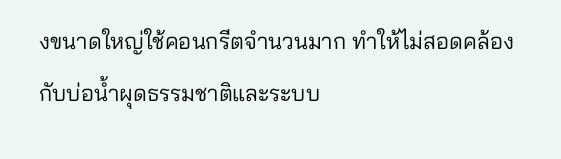งขนาดใหญ่ใช้คอนกรีตจำนวนมาก ทำให้ไม่สอดคล้องกับบ่อน้ำผุดธรรมชาติและระบบ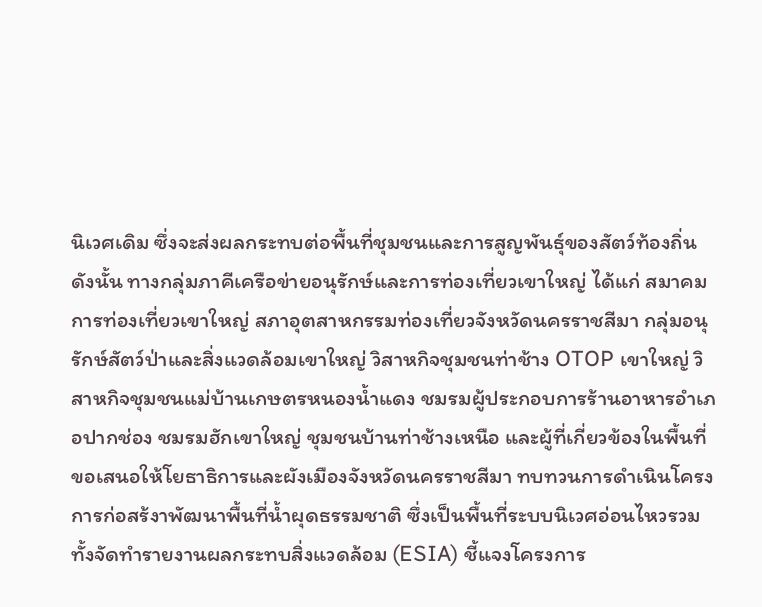นิเวศเดิม ซึ่งจะส่งผลกระทบต่อพื้นที่ชุมชนและการสูญพันธุ์ของสัตว์ท้องถิ่น
ดังนั้น ทางกลุ่มภาคีเครือข่ายอนุรักษ์และการท่องเที่ยวเขาใหญ่ ได้แก่ สมาคมการท่องเที่ยวเขาใหญ่ สภาอุตสาหกรรมท่องเที่ยวจังหวัดนครราชสีมา กลุ่มอนุรักษ์สัตว์ป่าและสิ่งแวดล้อมเขาใหญ่ วิสาหกิจชุมชนท่าช้าง OTOP เขาใหญ่ วิสาหกิจชุมชนแม่บ้านเกษตรหนองน้ำแดง ชมรมผู้ประกอบการร้านอาหารอำเภอปากช่อง ชมรมฮักเขาใหญ่ ชุมชนบ้านท่าช้างเหนือ และผู้ที่เกี่ยวข้องในพื้นที่ ขอเสนอให้โยธาธิการและผังเมืองจังหวัดนครราชสีมา ทบทวนการดำเนินโครงการก่อสร้งาพัฒนาพื้นที่น้ำผุดธรรมชาติ ซึ่งเป็นพื้นที่ระบบนิเวศอ่อนไหวรวมทั้งจัดทำรายงานผลกระทบสิ่งแวดล้อม (ESIA) ชี้แจงโครงการ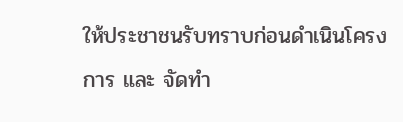ให้ประชาชนรับทราบก่อนดำเนินโครงการ และ จัดทำ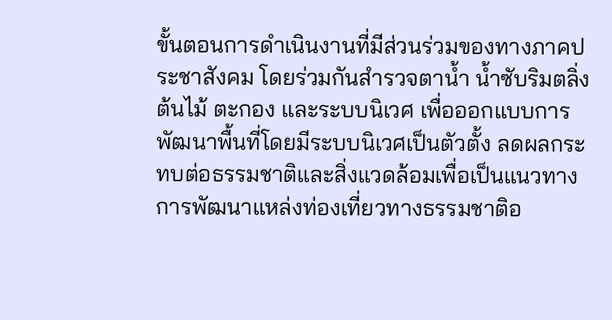ขั้นตอนการดำเนินงานที่มีส่วนร่วมของทางภาคประชาสังคม โดยร่วมกันสำรวจตาน้ำ น้ำซับริมตลิ่ง ต้นไม้ ตะกอง และระบบนิเวศ เพื่อออกแบบการพัฒนาพื้นที่โดยมีระบบนิเวศเป็นตัวตั้ง ลดผลกระทบต่อธรรมชาติและสิ่งแวดล้อมเพื่อเป็นแนวทางการพัฒนาแหล่งท่องเที่ยวทางธรรมชาติอ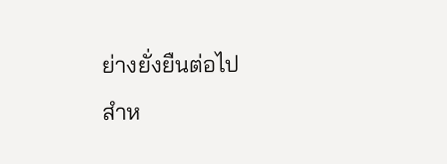ย่างยั่งยืนต่อไป
สำห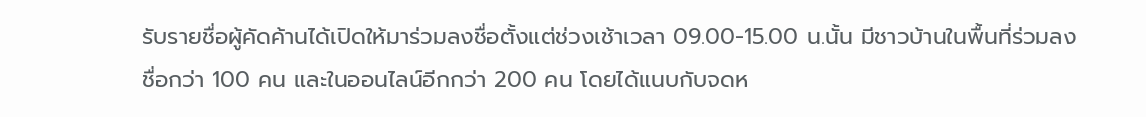รับรายชื่อผู้คัดค้านได้เปิดให้มาร่วมลงชื่อตั้งแต่ช่วงเช้าเวลา 09.00-15.00 น.นั้น มีชาวบ้านในพื้นที่ร่วมลงชื่อกว่า 100 คน และในออนไลน์อีกกว่า 200 คน โดยได้แนบกับจดห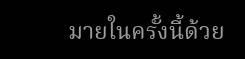มายในครั้งนี้ด้วย